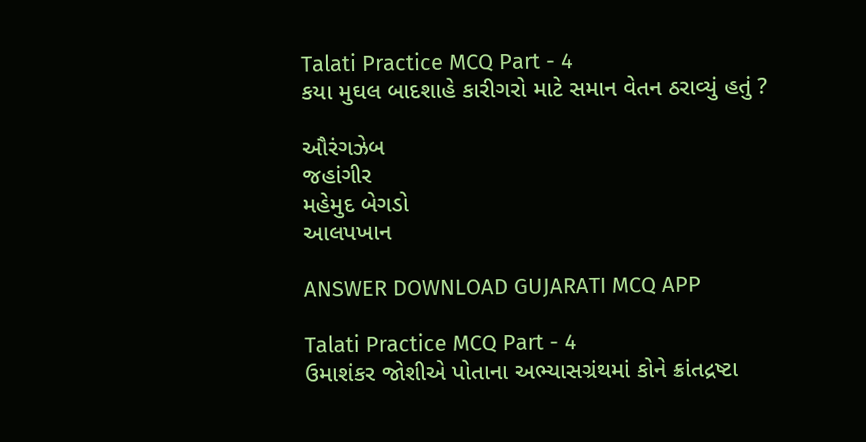Talati Practice MCQ Part - 4
કયા મુઘલ બાદશાહે કારીગરો માટે સમાન વેતન ઠરાવ્યું હતું ?

ઔરંગઝેબ
જહાંગીર
મહેમુદ બેગડો
આલપખાન

ANSWER DOWNLOAD GUJARATI MCQ APP

Talati Practice MCQ Part - 4
ઉમાશંકર જોશીએ પોતાના અભ્યાસગ્રંથમાં કોને ક્રાંતદ્રષ્ટા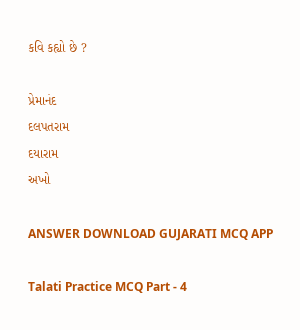કવિ કહ્યો છે ?

પ્રેમાનંદ
દલપતરામ
દયારામ
અખો

ANSWER DOWNLOAD GUJARATI MCQ APP

Talati Practice MCQ Part - 4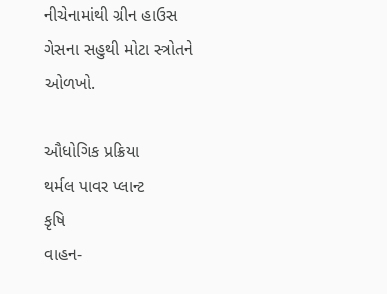નીચેનામાંથી ગ્રીન હાઉસ ગેસના સહુથી મોટા સ્ત્રોતને ઓળખો.

ઔધોગિક પ્રક્રિયા
થર્મલ પાવર પ્લાન્ટ
કૃષિ
વાહન-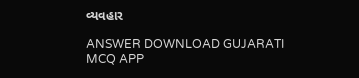વ્યવહાર

ANSWER DOWNLOAD GUJARATI MCQ APP